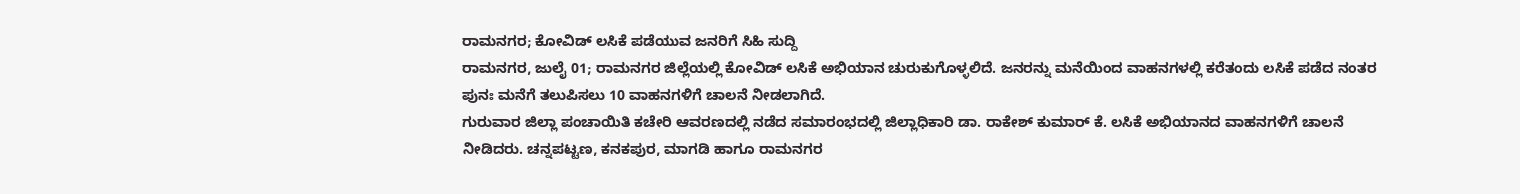ರಾಮನಗರ; ಕೋವಿಡ್ ಲಸಿಕೆ ಪಡೆಯುವ ಜನರಿಗೆ ಸಿಹಿ ಸುದ್ದಿ
ರಾಮನಗರ, ಜುಲೈ 01; ರಾಮನಗರ ಜಿಲ್ಲೆಯಲ್ಲಿ ಕೋವಿಡ್ ಲಸಿಕೆ ಅಭಿಯಾನ ಚುರುಕುಗೊಳ್ಳಲಿದೆ. ಜನರನ್ನು ಮನೆಯಿಂದ ವಾಹನಗಳಲ್ಲಿ ಕರೆತಂದು ಲಸಿಕೆ ಪಡೆದ ನಂತರ ಪುನಃ ಮನೆಗೆ ತಲುಪಿಸಲು 10 ವಾಹನಗಳಿಗೆ ಚಾಲನೆ ನೀಡಲಾಗಿದೆ.
ಗುರುವಾರ ಜಿಲ್ಲಾ ಪಂಚಾಯಿತಿ ಕಚೇರಿ ಆವರಣದಲ್ಲಿ ನಡೆದ ಸಮಾರಂಭದಲ್ಲಿ ಜಿಲ್ಲಾಧಿಕಾರಿ ಡಾ. ರಾಕೇಶ್ ಕುಮಾರ್ ಕೆ. ಲಸಿಕೆ ಅಭಿಯಾನದ ವಾಹನಗಳಿಗೆ ಚಾಲನೆ ನೀಡಿದರು. ಚನ್ನಪಟ್ಟಣ, ಕನಕಪುರ, ಮಾಗಡಿ ಹಾಗೂ ರಾಮನಗರ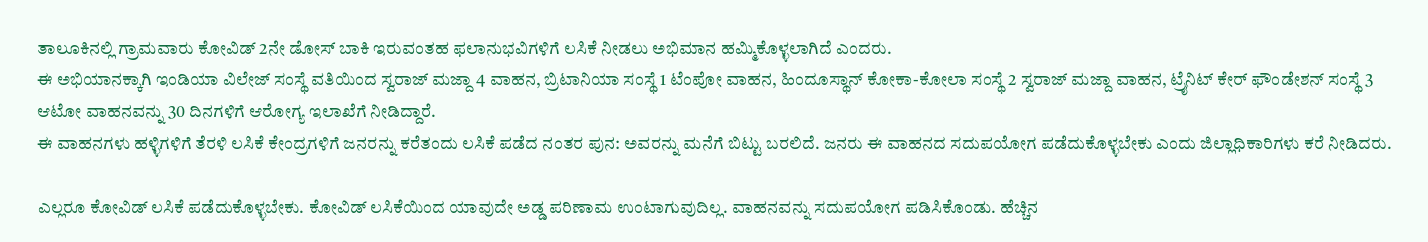ತಾಲೂಕಿನಲ್ಲಿ ಗ್ರಾಮವಾರು ಕೋವಿಡ್ 2ನೇ ಡೋಸ್ ಬಾಕಿ ಇರುವಂತಹ ಫಲಾನುಭವಿಗಳಿಗೆ ಲಸಿಕೆ ನೀಡಲು ಅಭಿಮಾನ ಹಮ್ಮಿಕೊಳ್ಳಲಾಗಿದೆ ಎಂದರು.
ಈ ಅಭಿಯಾನಕ್ಕಾಗಿ ಇಂಡಿಯಾ ವಿಲೇಜ್ ಸಂಸ್ಥೆ ವತಿಯಿಂದ ಸ್ವರಾಜ್ ಮಜ್ದಾ 4 ವಾಹನ, ಬ್ರಿಟಾನಿಯಾ ಸಂಸ್ಥೆ 1 ಟೆಂಪೋ ವಾಹನ, ಹಿಂದೂಸ್ಥಾನ್ ಕೋಕಾ-ಕೋಲಾ ಸಂಸ್ಥೆ 2 ಸ್ವರಾಜ್ ಮಜ್ದಾ ವಾಹನ, ಟ್ರೈನಿಟ್ ಕೇರ್ ಫೌಂಡೇಶನ್ ಸಂಸ್ಥೆ 3 ಆಟೋ ವಾಹನವನ್ನು 30 ದಿನಗಳಿಗೆ ಆರೋಗ್ಯ ಇಲಾಖೆಗೆ ನೀಡಿದ್ದಾರೆ.
ಈ ವಾಹನಗಳು ಹಳ್ಳಿಗಳಿಗೆ ತೆರಳಿ ಲಸಿಕೆ ಕೇಂದ್ರಗಳಿಗೆ ಜನರನ್ನು ಕರೆತಂದು ಲಸಿಕೆ ಪಡೆದ ನಂತರ ಪುನ: ಅವರನ್ನು ಮನೆಗೆ ಬಿಟ್ಟು ಬರಲಿದೆ. ಜನರು ಈ ವಾಹನದ ಸದುಪಯೋಗ ಪಡೆದುಕೊಳ್ಳಬೇಕು ಎಂದು ಜಿಲ್ಲಾಧಿಕಾರಿಗಳು ಕರೆ ನೀಡಿದರು.

ಎಲ್ಲರೂ ಕೋವಿಡ್ ಲಸಿಕೆ ಪಡೆದುಕೊಳ್ಳಬೇಕು. ಕೋವಿಡ್ ಲಸಿಕೆಯಿಂದ ಯಾವುದೇ ಅಡ್ಡ ಪರಿಣಾಮ ಉಂಟಾಗುವುದಿಲ್ಲ. ವಾಹನವನ್ನು ಸದುಪಯೋಗ ಪಡಿಸಿಕೊಂಡು. ಹೆಚ್ಚಿನ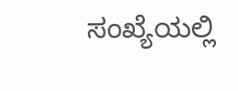ಸಂಖ್ಯೆಯಲ್ಲಿ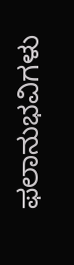ಫಲಾನುಭವಿಗಳು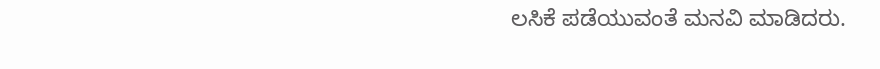ಲಸಿಕೆ ಪಡೆಯುವಂತೆ ಮನವಿ ಮಾಡಿದರು.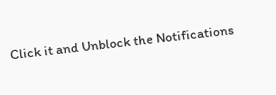Click it and Unblock the Notifications